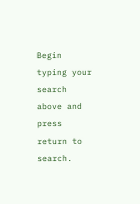Begin typing your search above and press return to search.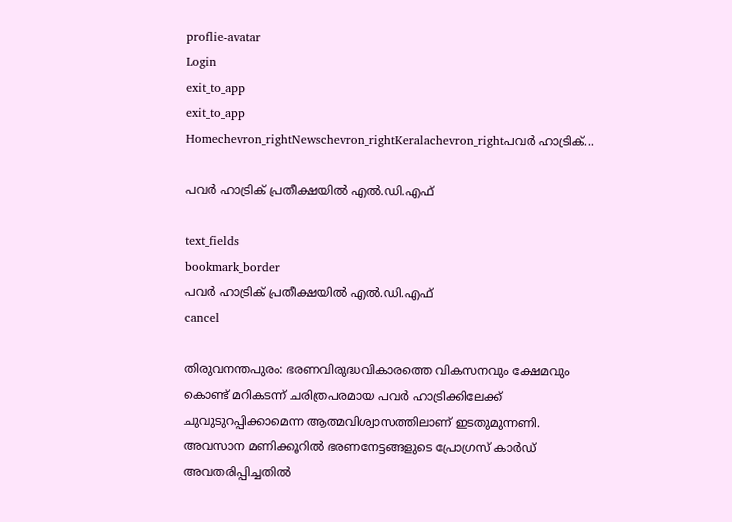proflie-avatar
Login
exit_to_app
exit_to_app
Homechevron_rightNewschevron_rightKeralachevron_rightപവർ ഹാട്രിക്...

പവർ ഹാട്രിക് പ്രതീക്ഷയിൽ എൽ.ഡി.എഫ്

text_fields
bookmark_border
പവർ ഹാട്രിക് പ്രതീക്ഷയിൽ എൽ.ഡി.എഫ്
cancel

തിരുവനന്തപുരം: ഭരണവിരുദ്ധവികാരത്തെ വികസനവും ക്ഷേമവും കൊണ്ട് മറികടന്ന് ചരിത്രപരമായ പവർ ഹാട്രിക്കിലേക്ക് ചുവുടുറപ്പിക്കാമെന്ന ആത്മവിശ്വാസത്തിലാണ് ഇടതുമുന്നണി. അവസാന മണിക്കൂറിൽ ഭരണനേട്ടങ്ങളുടെ പ്രോഗ്രസ് കാർഡ് അവതരിപ്പിച്ചതിൽ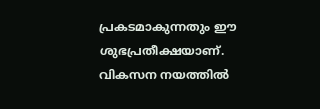പ്രകടമാകുന്നതും ഈ ശുഭപ്രതീക്ഷയാണ്. വികസന നയത്തിൽ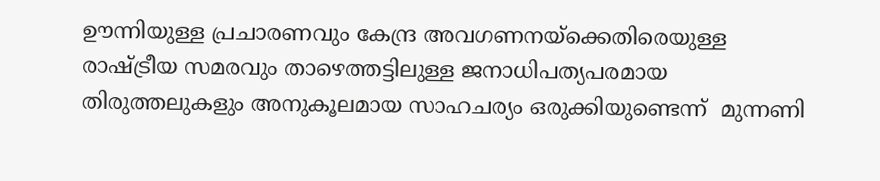ഊന്നിയുള്ള പ്രചാരണവും കേന്ദ്ര അവഗണനയ്‌ക്കെതിരെയുള്ള രാഷ്ട്രീയ സമരവും താഴെത്തട്ടിലുള്ള ജനാധിപത്യപരമായ തിരുത്തലുകളും അനുകൂലമായ സാഹചര്യം ഒരുക്കിയുണ്ടെന്ന്  മുന്നണി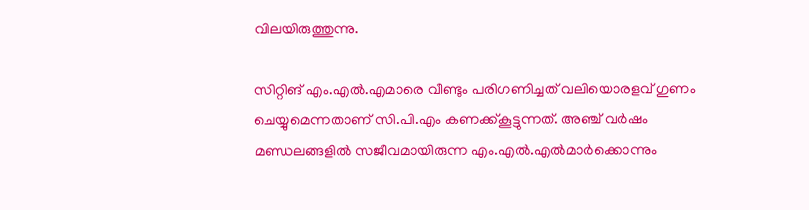വിലയിരുത്തുന്നു.

സിറ്റിങ് എം.എൽ.എമാരെ വീണ്ടും പരിഗണിച്ചത് വലിയൊരളവ് ഗുണം ചെയ്യുമെന്നതാണ് സി.പി.എം കണക്ക്കൂട്ടുന്നത്. അഞ്ച് വർഷം മണ്ഡലങ്ങളിൽ സജീവമായിരുന്ന എം.എൽ.എൽമാർക്കൊന്നും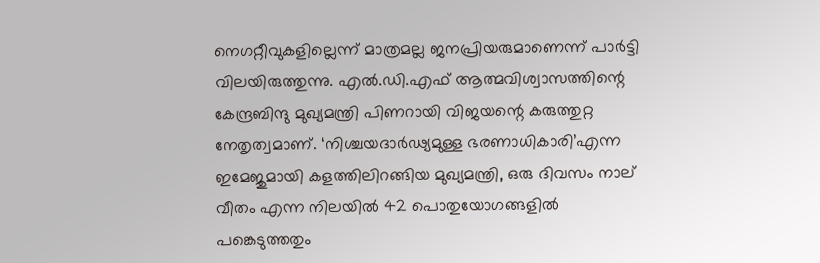നെഗറ്റീവുകളില്ലെന്ന് മാത്രമല്ല ജനപ്രിയരുമാണെന്ന് പാർട്ടി വിലയിരുത്തുന്നു. എൽ.ഡി.എഫ് ആത്മവിശ്വാസത്തിന്റെ കേന്ദ്രബിന്ദു മുഖ്യമന്ത്രി പിണറായി വിജയന്റെ കരുത്തുറ്റ നേതൃത്വമാണ്. ‘നിശ്ചയദാർഢ്യമുള്ള ഭരണാധികാരി’എന്ന ഇമേജുമായി കളത്തിലിറങ്ങിയ മുഖ്യമന്ത്രി, ഒരു ദിവസം നാല് വീതം എന്ന നിലയിൽ 42 പൊതുയോഗങ്ങളിൽ പങ്കെടുത്തതും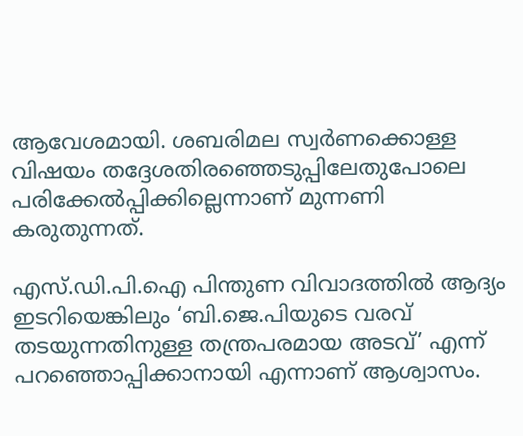ആവേശമായി. ശബരിമല സ്വർണക്കൊള്ള വിഷയം തദ്ദേശതിരഞ്ഞെടുപ്പിലേതുപോലെ പരിക്കേൽപ്പിക്കില്ലെന്നാണ് മുന്നണി കരുതുന്നത്.

എസ്.ഡി.പി.ഐ പിന്തുണ വിവാദത്തിൽ ആദ്യം ഇടറിയെങ്കിലും ‘ബി.ജെ.പിയുടെ വരവ് തടയുന്നതിനുള്ള തന്ത്രപരമായ അടവ്’ എന്ന് പറഞ്ഞൊപ്പിക്കാനായി എന്നാണ് ആശ്വാസം.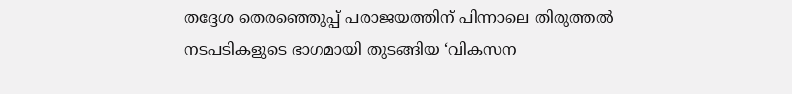തദ്ദേശ തെരഞ്ഞെുപ്പ് പരാജയത്തിന് പിന്നാലെ തിരുത്തൽ നടപടികളുടെ ഭാഗമായി തുടങ്ങിയ ‘വികസന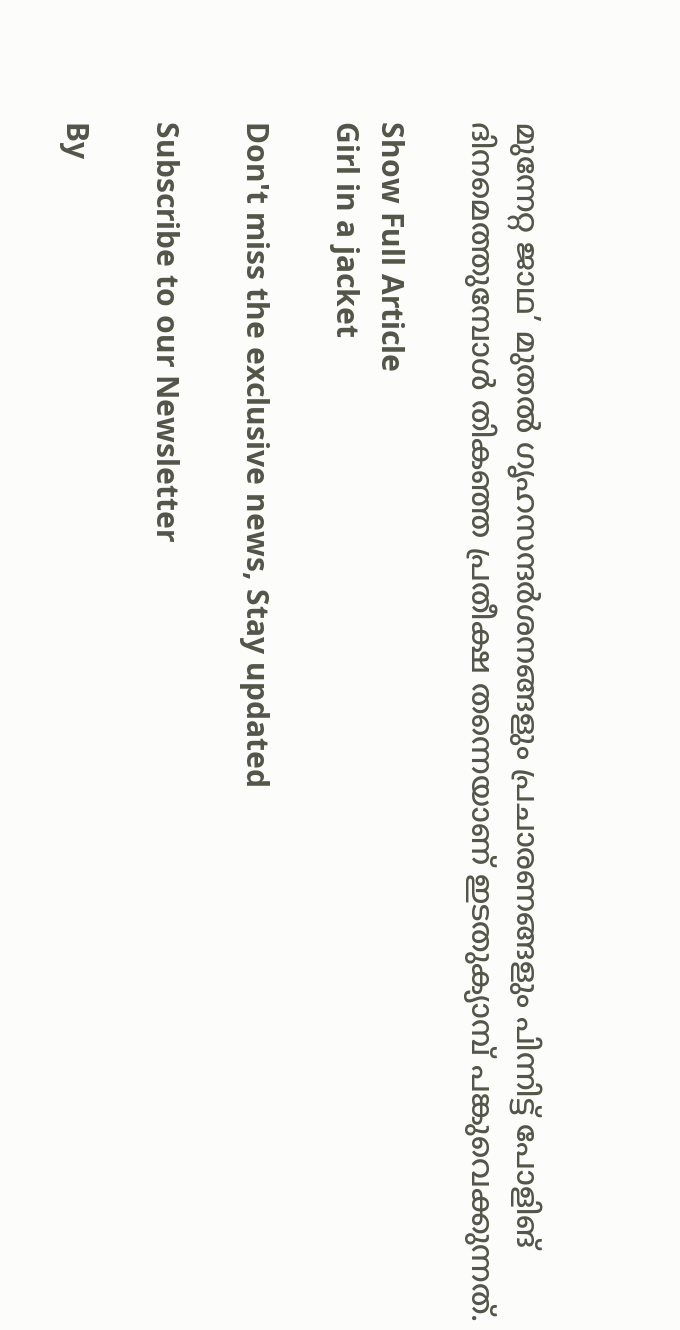മുന്നേറ്റ ജാഥ’ മുതൽ ഗൃഹസന്ദർശനങ്ങളും പ്രചാരണങ്ങളും പിന്നിട്ട് പോളിങ് ദിനമെത്തുമ്പോൾ തികഞ്ഞ പ്രതീക്ഷ തന്നെയാണ് ഇടതുക്യാമ്പ് പങ്കുവെക്കുന്നത്.

Show Full Article
Girl in a jacket

Don't miss the exclusive news, Stay updated

Subscribe to our Newsletter

By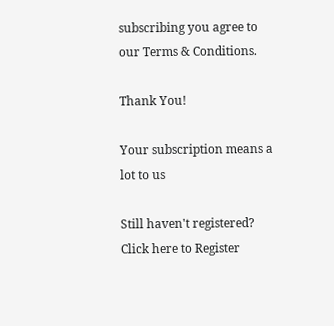subscribing you agree to our Terms & Conditions.

Thank You!

Your subscription means a lot to us

Still haven't registered? Click here to Register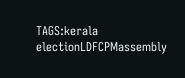TAGS:kerala electionLDFCPMassembly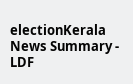electionKerala
News Summary - LDF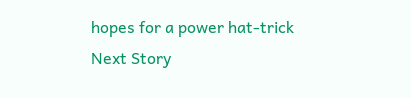hopes for a power hat-trick
Next Story